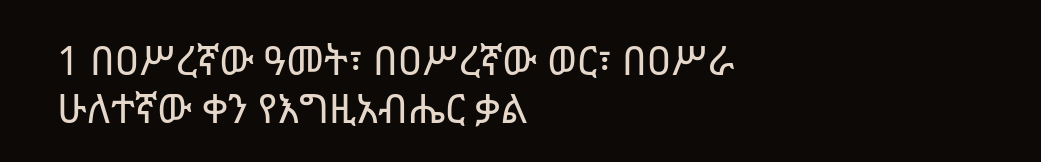1 በዐሥረኛው ዓመት፣ በዐሥረኛው ወር፣ በዐሥራ ሁለተኛው ቀን የእግዚአብሔር ቃል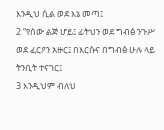እንዲህ ሲል ወደ እኔ መጣ፤
2 “የሰው ልጅ ሆይ፤ ፊትህን ወደ ግብፅ ንጉሥ ወደ ፈርዖን አዙር፤ በእርሱና በግብፅ ሁሉ ላይ ትንቢት ተናገር፤
3 እንዲህም ብለህ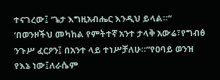ተናገረው፤ ‘ጌታ እግዚአብሔር እንዲህ ይላል።“ ‘በወንዞችህ መካከል የምትተኛ አንተ ታላቅ አውሬ፣የግብፅ ንጉሥ ፈርዖን፤ በአንተ ላይ ተነሥቻለሁ።“የዐባይ ወንዝ የእኔ ነው፤ለራሴም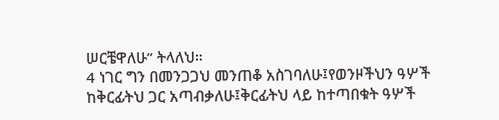ሠርቼዋለሁ” ትላለህ።
4 ነገር ግን በመንጋጋህ መንጠቆ አስገባለሁ፤የወንዞችህን ዓሦች ከቅርፊትህ ጋር አጣብቃለሁ፤ቅርፊትህ ላይ ከተጣበቁት ዓሦች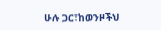ሁሉ ጋር፣ከወንዞችህ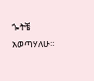ጐትቼ አወጣሃለሁ።